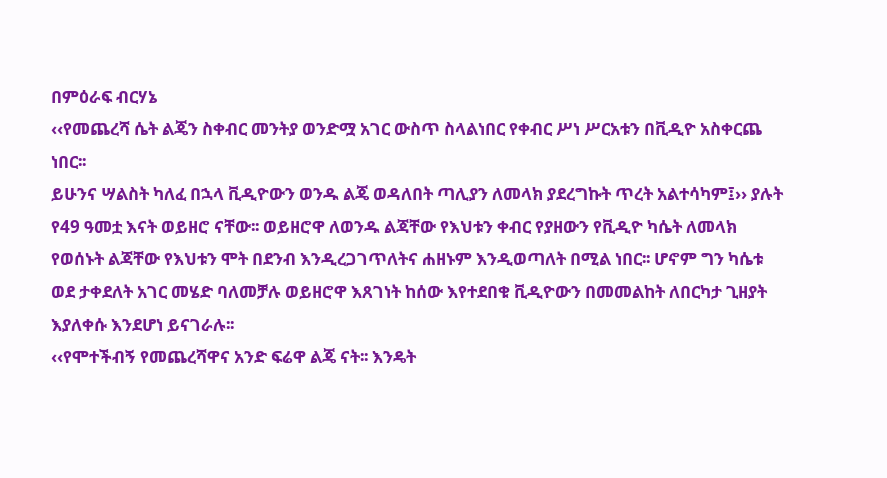በምዕራፍ ብርሃኔ
‹‹የመጨረሻ ሴት ልጄን ስቀብር መንትያ ወንድሟ አገር ውስጥ ስላልነበር የቀብር ሥነ ሥርአቱን በቪዲዮ አስቀርጨ ነበር፡፡
ይሁንና ሣልስት ካለፈ በኋላ ቪዲዮውን ወንዱ ልጄ ወዳለበት ጣሊያን ለመላክ ያደረግኩት ጥረት አልተሳካም፤›› ያሉት የ49 ዓመቷ እናት ወይዘሮ ናቸው፡፡ ወይዘሮዋ ለወንዱ ልጃቸው የእህቱን ቀብር የያዘውን የቪዲዮ ካሴት ለመላክ የወሰኑት ልጃቸው የእህቱን ሞት በደንብ እንዲረጋገጥለትና ሐዘኑም እንዲወጣለት በሚል ነበር፡፡ ሆኖም ግን ካሴቱ ወደ ታቀደለት አገር መሄድ ባለመቻሉ ወይዘሮዋ እጸገነት ከሰው እየተደበቁ ቪዲዮውን በመመልከት ለበርካታ ጊዘያት እያለቀሱ እንደሆነ ይናገራሉ፡፡
‹‹የሞተችብኝ የመጨረሻዋና አንድ ፍሬዋ ልጄ ናት፡፡ እንዴት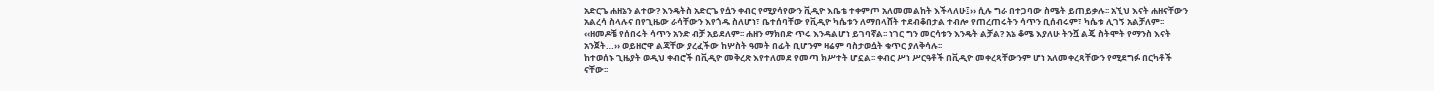አድርጌ ሐዘኔን ልተው? እንዴትስ አድርጌ የሷን ቀብር የሚያሳየውን ቪዲዮ እቤቴ ተቀምጦ አለመመልከት እችላለሁ፤›› ሲሉ ግራ በተጋባው ስሜት ይጠይቃሉ፡፡ አኚህ እናት ሐዘናቸውን አልረሳ ስላሉና በየጊዜው ራሳቸውን እየጎዱ ስለሆነ፣ ቤተሰባቸው የቪዲዮ ካሴቱን ለማበላሸት ተደብቆበታል ተብሎ የጠረጠሩትን ሳጥን ቢሰብሩም፣ ካሴቱ ሊገኝ አልቻለም፡፡ ‹‹ዘመዶቼ የሰበሩት ሳጥን አንድ ብቻ አይደለም፡፡ ሐዘን ማክበድ ጥሩ እንዳልሆነ ይገባኛል፡፡ ነገር ግን መርሳቱን እንዴት ልቻል? አኔ ቆሜ እያለሁ ትንሿ ልጄ ስትሞት የማንስ እናት አንጀት…›› ወይዘሮዋ ልጃቸው ያረፈችው ከሦስት ዓመት በፊት ቢሆንም ዛሬም ባስታወሷት ቁጥር ያለቅሳሉ፡፡
ከተወሰኑ ጊዜያት ወዲህ ቀብሮች በቪዲዮ መቅረጽ እየተለመደ የመጣ ክሥተት ሆኗል፡፡ ቀብር ሥነ ሥርዓቶች በቪዲዮ መቀረጻቸውንም ሆነ አለመቀረጻቸውን የሚደግፉ በርካቶች ናቸው፡፡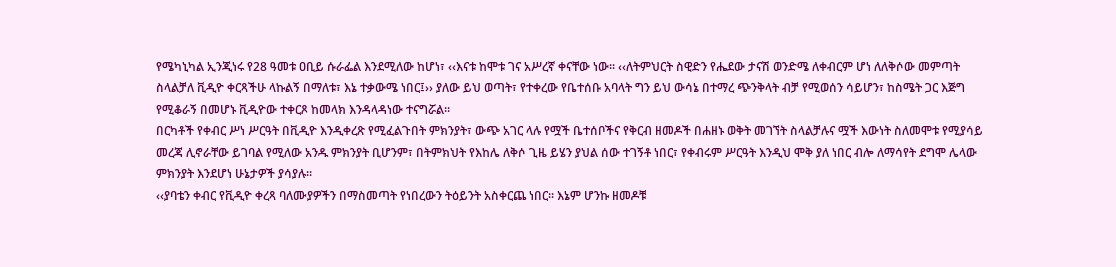የሜካኒካል ኢንጂነሩ የ28 ዓመቱ ዐቢይ ሱራፌል እንደሚለው ከሆነ፣ ‹‹እናቱ ከሞቱ ገና አሥረኛ ቀናቸው ነው፡፡ ‹‹ለትምህርት ስዊድን የሔደው ታናሽ ወንድሜ ለቀብርም ሆነ ለለቅሶው መምጣት ስላልቻለ ቪዲዮ ቀርጻችሁ ላኩልኝ በማለቱ፣ እኔ ተቃውሜ ነበር፤›› ያለው ይህ ወጣት፣ የተቀረው የቤተሰቡ አባላት ግን ይህ ውሳኔ በተማረ ጭንቅላት ብቻ የሚወሰን ሳይሆን፣ ከስሜት ጋር እጅግ የሚቆራኝ በመሆኑ ቪዲዮው ተቀርጾ ከመላክ እንዳላዳነው ተናግሯል፡፡
በርካቶች የቀብር ሥነ ሥርዓት በቪዲዮ እንዲቀረጽ የሚፈልጉበት ምክንያት፣ ውጭ አገር ላሉ የሟች ቤተሰቦችና የቅርብ ዘመዶች በሐዘኑ ወቅት መገኘት ስላልቻሉና ሟች እውነት ስለመሞቱ የሚያሳይ መረጃ ሊኖራቸው ይገባል የሚለው አንዱ ምክንያት ቢሆንም፣ በትምክህት የእከሌ ለቅሶ ጊዜ ይሄን ያህል ሰው ተገኝቶ ነበር፣ የቀብሩም ሥርዓት እንዲህ ሞቅ ያለ ነበር ብሎ ለማሳየት ደግሞ ሌላው ምክንያት እንደሆነ ሁኔታዎች ያሳያሉ፡፡
‹‹ያባቴን ቀብር የቪዲዮ ቀረጻ ባለሙያዎችን በማስመጣት የነበረውን ትዕይንት አስቀርጨ ነበር፡፡ እኔም ሆንኩ ዘመዶቹ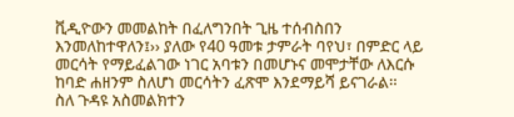ቪዲዮውን መመልከት በፈለግንበት ጊዜ ተሰብስበን እንመለከተዋለን፤›› ያለው የ40 ዓመቱ ታምራት ባየህ፣ በምድር ላይ መርሳት የማይፈልገው ነገር አባቱን በመሆኑና መሞታቸው ለእርሱ ከባድ ሐዘንም ስለሆነ መርሳትን ፈጽሞ እንደማይሻ ይናገራል፡፡
ስለ ጉዳዩ አስመልክተን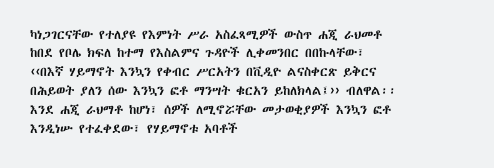ካነጋገርናቸው የተለያዩ የእምነት ሥራ አስፈጻሚዎች ውስጥ ሐጂ ራህመቶ ከበደ የቦሌ ክፍለ ከተማ የእስልምና ጉዳዮች ሊቀመንበር በበኩላቸው፣ ‹‹በእኛ ሃይማኖት እንኳን የቀብር ሥርአትን በቪዲዮ ልናስቀርጽ ይቅርና በሕይወት ያለን ሰው እንኳን ፎቶ ማንሣት ቁርአን ይከለክላል፤›› ብለዋል፡፡ እንደ ሐጂ ራህማቶ ከሆነ፣ ሰዎች ለሚኖሯቸው መታወቂያዎች እንኳን ፎቶ እንዲነሡ የተፈቀደው፣ የሃይማኖቱ አባቶች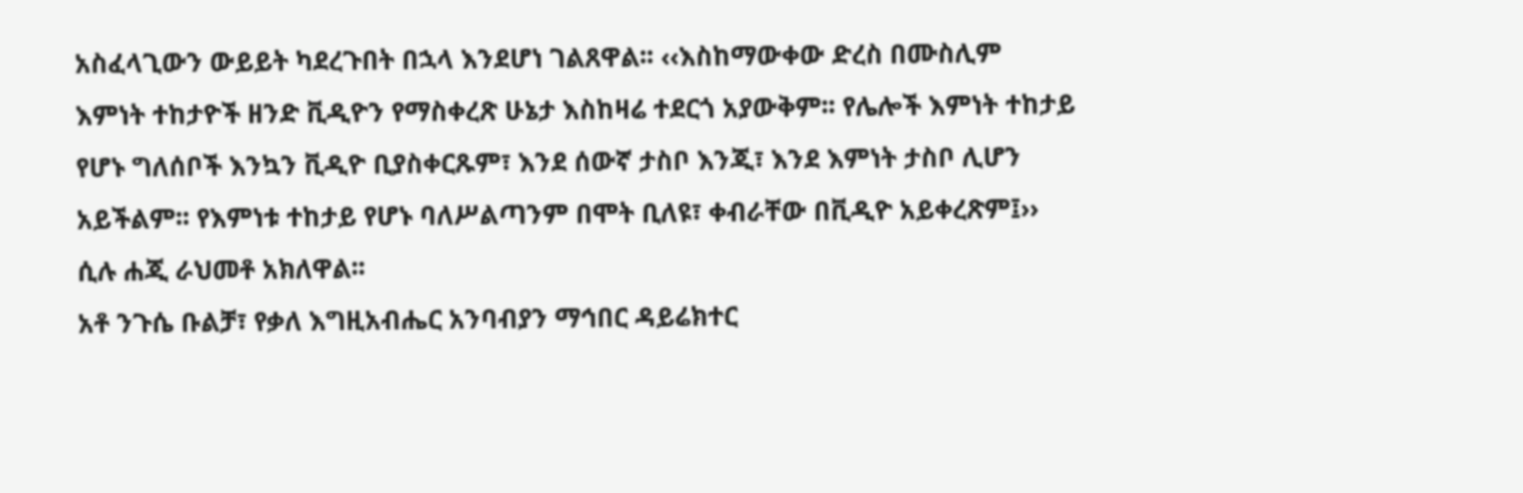አስፈላጊውን ውይይት ካደረጉበት በኋላ እንደሆነ ገልጸዋል፡፡ ‹‹እስከማውቀው ድረስ በሙስሊም እምነት ተከታዮች ዘንድ ቪዲዮን የማስቀረጽ ሁኔታ እስከዛሬ ተደርጎ አያውቅም፡፡ የሌሎች እምነት ተከታይ የሆኑ ግለሰቦች እንኳን ቪዲዮ ቢያስቀርጹም፣ እንደ ሰውኛ ታስቦ እንጂ፣ እንደ እምነት ታስቦ ሊሆን አይችልም፡፡ የእምነቱ ተከታይ የሆኑ ባለሥልጣንም በሞት ቢለዩ፣ ቀብራቸው በቪዲዮ አይቀረጽም፤›› ሲሉ ሐጂ ራህመቶ አክለዋል፡፡
አቶ ንጉሴ ቡልቻ፣ የቃለ እግዚአብሔር አንባብያን ማኅበር ዳይሬክተር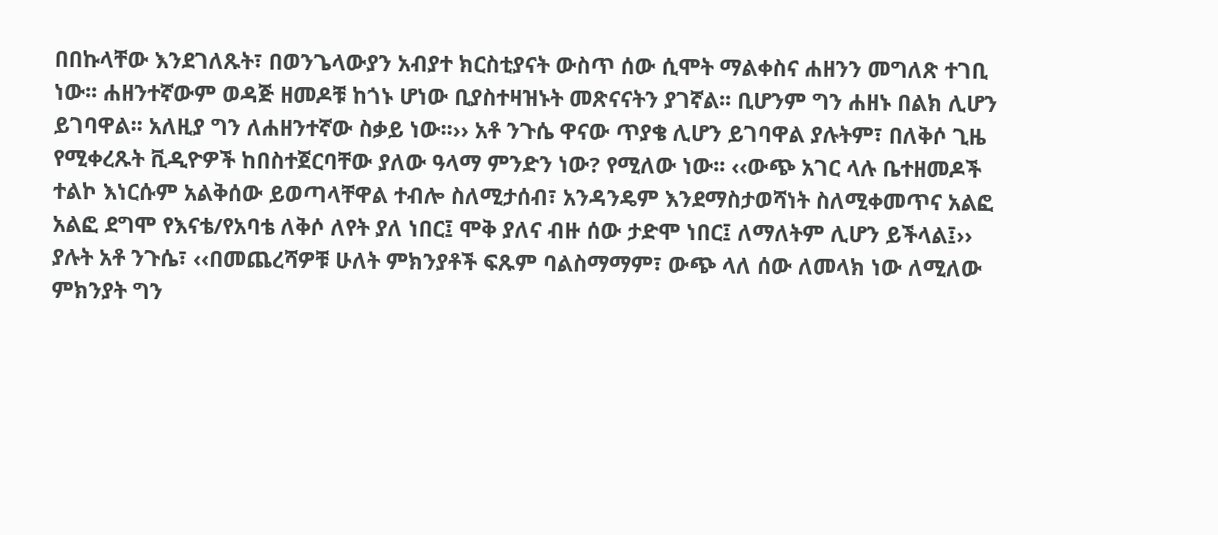በበኩላቸው እንደገለጹት፣ በወንጌላውያን አብያተ ክርስቲያናት ውስጥ ሰው ሲሞት ማልቀስና ሐዘንን መግለጽ ተገቢ ነው፡፡ ሐዘንተኛውም ወዳጅ ዘመዶቹ ከጎኑ ሆነው ቢያስተዛዝኑት መጽናናትን ያገኛል፡፡ ቢሆንም ግን ሐዘኑ በልክ ሊሆን ይገባዋል፡፡ አለዚያ ግን ለሐዘንተኛው ስቃይ ነው፡፡›› አቶ ንጉሴ ዋናው ጥያቄ ሊሆን ይገባዋል ያሉትም፣ በለቅሶ ጊዜ የሚቀረጹት ቪዲዮዎች ከበስተጀርባቸው ያለው ዓላማ ምንድን ነው? የሚለው ነው፡፡ ‹‹ውጭ አገር ላሉ ቤተዘመዶች ተልኮ እነርሱም አልቅሰው ይወጣላቸዋል ተብሎ ስለሚታሰብ፣ አንዳንዴም እንደማስታወሻነት ስለሚቀመጥና አልፎ አልፎ ደግሞ የእናቴ/የአባቴ ለቅሶ ለየት ያለ ነበር፤ ሞቅ ያለና ብዙ ሰው ታድሞ ነበር፤ ለማለትም ሊሆን ይችላል፤›› ያሉት አቶ ንጉሴ፣ ‹‹በመጨረሻዎቹ ሁለት ምክንያቶች ፍጹም ባልስማማም፣ ውጭ ላለ ሰው ለመላክ ነው ለሚለው ምክንያት ግን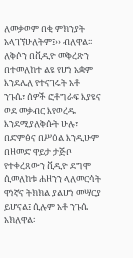ለመቃወም በቂ ምክንያት አላገኘሁለትም፤›› ብለዋል፡፡
ለቅሶን በቪዲዮ መቅረጽን በተመለከተ ልዩ የሆነ አቋም እንደሌለ የተናገሩት አቶ ንጉሴ፣ ሰዎች ፎቶግራፍ እያዩና ወደ መቃብር እየወረዱ እንደሚያለቅሱት ሁሉ፣ በድምፅና በሥዕል እንዲሁም በዘመድ ዋይታ ታጅቦ የተቀረጸውን ቪዲዮ ደግሞ ሲመለከቱ ሐዘንን ላለመርሳት ዋነኛና ትክክል ያልሆነ መሣርያ ይሆናል፤ ሲሉም አቶ ንጉሴ አክለዋል፡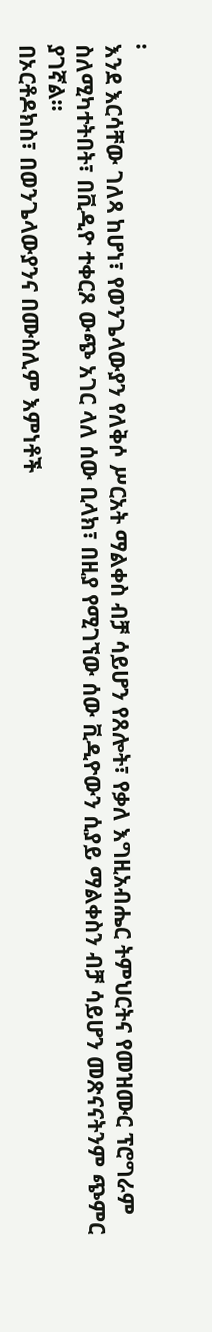፡
እንደ እርሳቸው ገለጻ ከሆነ፣ የወንጌላውያን የለቅሶ ሥርአት ማልቀስ ብቻ ሳይሆን የጸሎት፣ የቃለ እግዚአብሔር ትምህርትና የመዝሙር ፕሮግራም ስለሚካተትበት፣ በቪዲዮ ተቀርጾ ውጭ አገር ላለ ሰው ቢላክ፣ በዚያ የሚገኘው ሰው ቪዲዮውን ሲያይ ማልቀስን ብቻ ሳይሆን መጽናናትንም ጭምር ያገኛል፡፡
በኦርቶዶክስ፣ በወንጌላውያንና በሙስሊም እምነቶች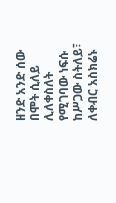ዘንድ አንድ ሰው በሞት ሲለይ ሊለቀስለት የሚገባው ነፍሱ ከሥጋው ስትለይ፣ ለቀብር አስክሬኑ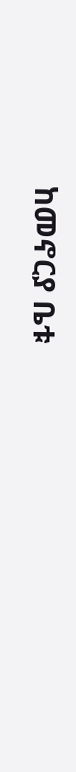ከመኖርያ ቤቱ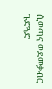ሲወጣና ወደመቃብር ጉድጓድ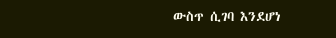ውስጥ ሲገባ እንደሆነ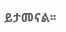ይታመናል፡፡